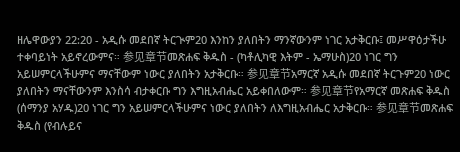ዘሌዋውያን 22:20 - አዲሱ መደበኛ ትርጒም20 እንከን ያለበትን ማንኛውንም ነገር አታቅርቡ፤ መሥዋዕታችሁ ተቀባይነት አይኖረውምና። 参见章节መጽሐፍ ቅዱስ - (ካቶሊካዊ እትም - ኤማሁስ)20 ነገር ግን አይሠምርላችሁምና ማናቸውም ነውር ያለበትን አታቅርቡ። 参见章节አማርኛ አዲሱ መደበኛ ትርጉም20 ነውር ያለበትን ማናቸውንም እንስሳ ብታቀርቡ ግን እግዚአብሔር አይቀበለውም። 参见章节የአማርኛ መጽሐፍ ቅዱስ (ሰማንያ አሃዱ)20 ነገር ግን አይሠምርላችሁምና ነውር ያለበትን ለእግዚአብሔር አታቅርቡ። 参见章节መጽሐፍ ቅዱስ (የብሉይና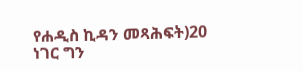የሐዲስ ኪዳን መጻሕፍት)20 ነገር ግን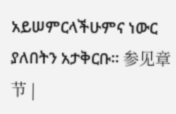አይሠምርላችሁምና ነውር ያለበትን አታቅርቡ። 参见章节 |